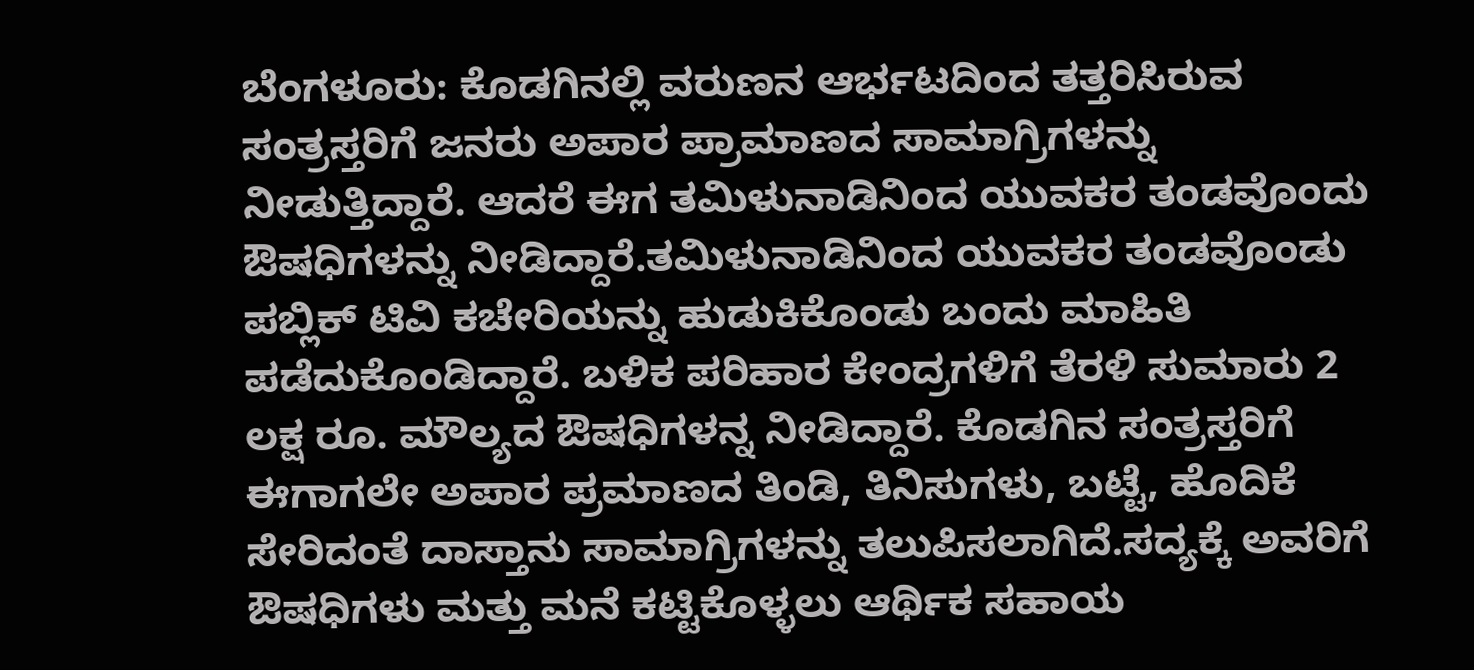ಬೆಂಗಳೂರು: ಕೊಡಗಿನಲ್ಲಿ ವರುಣನ ಆರ್ಭಟದಿಂದ ತತ್ತರಿಸಿರುವ ಸಂತ್ರಸ್ತರಿಗೆ ಜನರು ಅಪಾರ ಪ್ರಾಮಾಣದ ಸಾಮಾಗ್ರಿಗಳನ್ನು ನೀಡುತ್ತಿದ್ದಾರೆ. ಆದರೆ ಈಗ ತಮಿಳುನಾಡಿನಿಂದ ಯುವಕರ ತಂಡವೊಂದು ಔಷಧಿಗಳನ್ನು ನೀಡಿದ್ದಾರೆ.ತಮಿಳುನಾಡಿನಿಂದ ಯುವಕರ ತಂಡವೊಂಡು ಪಬ್ಲಿಕ್ ಟಿವಿ ಕಚೇರಿಯನ್ನು ಹುಡುಕಿಕೊಂಡು ಬಂದು ಮಾಹಿತಿ ಪಡೆದುಕೊಂಡಿದ್ದಾರೆ. ಬಳಿಕ ಪರಿಹಾರ ಕೇಂದ್ರಗಳಿಗೆ ತೆರಳಿ ಸುಮಾರು 2 ಲಕ್ಷ ರೂ. ಮೌಲ್ಯದ ಔಷಧಿಗಳನ್ನ ನೀಡಿದ್ದಾರೆ. ಕೊಡಗಿನ ಸಂತ್ರಸ್ತರಿಗೆ ಈಗಾಗಲೇ ಅಪಾರ ಪ್ರಮಾಣದ ತಿಂಡಿ, ತಿನಿಸುಗಳು, ಬಟ್ಟೆ, ಹೊದಿಕೆ ಸೇರಿದಂತೆ ದಾಸ್ತಾನು ಸಾಮಾಗ್ರಿಗಳನ್ನು ತಲುಪಿಸಲಾಗಿದೆ.ಸದ್ಯಕ್ಕೆ ಅವರಿಗೆ ಔಷಧಿಗಳು ಮತ್ತು ಮನೆ ಕಟ್ಟಿಕೊಳ್ಳಲು ಆರ್ಥಿಕ ಸಹಾಯ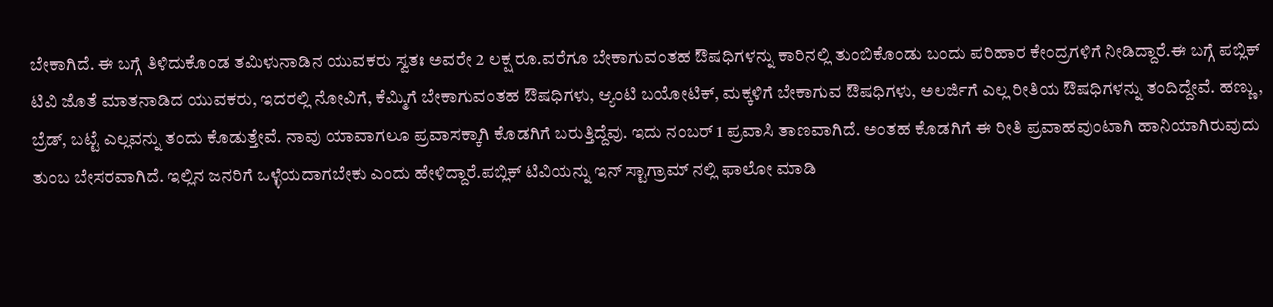ಬೇಕಾಗಿದೆ. ಈ ಬಗ್ಗೆ ತಿಳಿದುಕೊಂಡ ತಮಿಳುನಾಡಿನ ಯುವಕರು ಸ್ವತಃ ಅವರೇ 2 ಲಕ್ಷ ರೂ.ವರೆಗೂ ಬೇಕಾಗುವಂತಹ ಔಷಧಿಗಳನ್ನು ಕಾರಿನಲ್ಲಿ ತುಂಬಿಕೊಂಡು ಬಂದು ಪರಿಹಾರ ಕೇಂದ್ರಗಳಿಗೆ ನೀಡಿದ್ದಾರೆ.ಈ ಬಗ್ಗೆ ಪಬ್ಲಿಕ್ ಟಿವಿ ಜೊತೆ ಮಾತನಾಡಿದ ಯುವಕರು, ಇದರಲ್ಲಿ ನೋವಿಗೆ, ಕೆಮ್ಮಿಗೆ ಬೇಕಾಗುವಂತಹ ಔಷಧಿಗಳು, ಆ್ಯಂಟಿ ಬಯೋಟಿಕ್, ಮಕ್ಕಳಿಗೆ ಬೇಕಾಗುವ ಔಷಧಿಗಳು, ಅಲರ್ಜಿಗೆ ಎಲ್ಲ ರೀತಿಯ ಔಷಧಿಗಳನ್ನು ತಂದಿದ್ದೇವೆ. ಹಣ್ಣು, ಬ್ರೆಡ್, ಬಟ್ಟೆ ಎಲ್ಲವನ್ನು ತಂದು ಕೊಡುತ್ತೇವೆ. ನಾವು ಯಾವಾಗಲೂ ಪ್ರವಾಸಕ್ಕಾಗಿ ಕೊಡಗಿಗೆ ಬರುತ್ತಿದ್ದೆವು. ಇದು ನಂಬರ್ 1 ಪ್ರವಾಸಿ ತಾಣವಾಗಿದೆ. ಅಂತಹ ಕೊಡಗಿಗೆ ಈ ರೀತಿ ಪ್ರವಾಹವುಂಟಾಗಿ ಹಾನಿಯಾಗಿರುವುದು ತುಂಬ ಬೇಸರವಾಗಿದೆ. ಇಲ್ಲಿನ ಜನರಿಗೆ ಒಳ್ಳೆಯದಾಗಬೇಕು ಎಂದು ಹೇಳಿದ್ದಾರೆ.ಪಬ್ಲಿಕ್ ಟಿವಿಯನ್ನು ಇನ್ ಸ್ಟಾಗ್ರಾಮ್ ನಲ್ಲಿ ಫಾಲೋ ಮಾಡಿ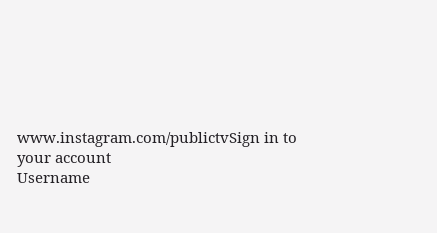www.instagram.com/publictvSign in to your account
Username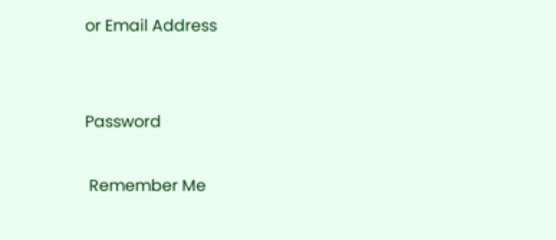or Email Address


Password

 Remember Me